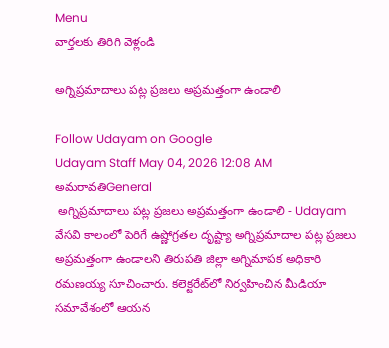Menu
వార్తలకు తిరిగి వెళ్లండి

అగ్నిప్రమాదాలు పట్ల ప్రజలు అప్రమత్తంగా ఉండాలి

Follow Udayam on Google
Udayam Staff May 04, 2026 12:08 AM అమరావతిGeneral
 అగ్నిప్రమాదాలు పట్ల ప్రజలు అప్రమత్తంగా ఉండాలి - Udayam
వేసవి కాలంలో పెరిగే ఉష్ణోగ్రతల దృష్ట్యా అగ్నిప్రమాదాల పట్ల ప్రజలు అప్రమత్తంగా ఉండాలని తిరుపతి జిల్లా అగ్నిమాపక అధికారి రమణయ్య సూచించారు. కలెక్టరేట్‌లో నిర్వహించిన మీడియా సమావేశంలో ఆయన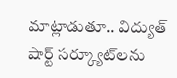మాట్లాడుతూ.. విద్యుత్ షార్ట్ సర్క్యూట్‌లను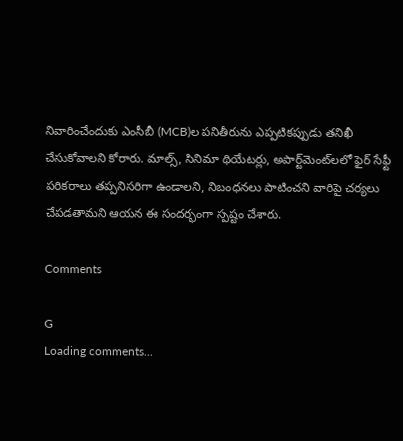నివారించేందుకు ఎంసీబీ (MCB)ల పనితీరును ఎప్పటికప్పుడు తనిఖీ చేసుకోవాలని కోరారు. మాల్స్, సినిమా థియేటర్లు, అపార్ట్‌మెంట్‌లలో ఫైర్ సేఫ్టీ పరికరాలు తప్పనిసరిగా ఉండాలని, నిబంధనలు పాటించని వారిపై చర్యలు చేపడతామని ఆయన ఈ సందర్భంగా స్పష్టం చేశారు.

Comments

G
Loading comments...